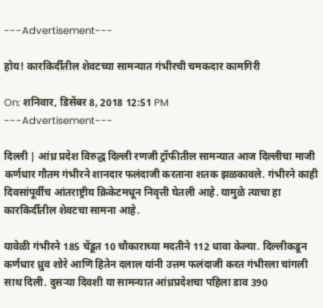---Advertisement---

होय! कारकिर्दीतील शेवटच्या सामन्यात गंभीरची चमकदार कामगिरी

On: शनिवार, डिसेंबर 8, 2018 12:51 PM
---Advertisement---

दिल्ली | आंध्र प्रदेश विरुद्ध दिल्ली रणजी ट्रॉफीतील सामन्यात आज दिल्लीचा माजी कर्णधार गौतम गंभीरने शानदार फलंदाजी करताना शतक झळकावले. गंभीरने काही दिवसांपूर्वीच आंतराष्ट्रीय क्रिकेटमधून निवृत्ती घेतली आहे. यामुळे त्याचा हा कारकिर्दीतील शेवटचा सामना आहे.

यावेळी गंभीरने 185 चेंडूत 10 चौकाराच्या मदतीने 112 धावा केल्या. दिल्लीकडून कर्णधार ध्रुव शोरे आणि हितेन दलाल यांनी उत्तम फलंदाजी करत गंभीरला चांगली साथ दिली. दुसऱ्या दिवशी या सामन्यात आंध्रप्रदेशचा पहिला डाव 390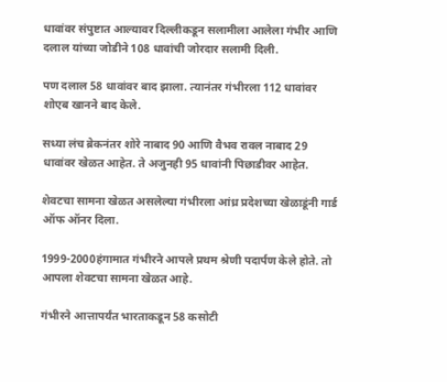धावांवर संपुष्टात आल्यावर दिल्लीकडून सलामीला आलेला गंभीर आणि  दलाल यांच्या जोडीने 108 धावांची जोरदार सलामी दिली.

पण दलाल 58 धावांवर बाद झाला. त्यानंतर गंभीरला 112 धावांवर शोएब खानने बाद केले.

सध्या लंच ब्रेकनंतर शोरे नाबाद 90 आणि वैभव रावल नाबाद 29 धावांवर खेळत आहेत. ते अजुनही 95 धावांनी पिछाडीवर आहेत.

शेवटचा सामना खेळत असलेल्या गंभीरला आंध्र प्रदेशच्या खेळाडूंनी गार्ड ऑफ ऑनर दिला.

1999-2000हंगामात गंभीरने आपले प्रथम श्रेणी पदार्पण केले होते. तो आपला शेवटचा सामना खेळत आहे.

गंभीरने आत्तापर्यंत भारताकडून 58 कसोटी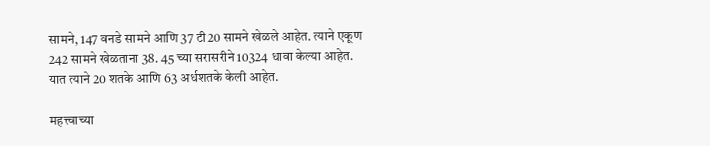सामने, 147 वनडे सामने आणि 37 टी20 सामने खेळले आहेत. त्याने एकूण 242 सामने खेळताना 38. 45 च्या सरासरीने 10324 धावा केल्या आहेत. यात त्याने 20 शतके आणि 63 अर्धशतके केली आहेत.

महत्त्वाच्या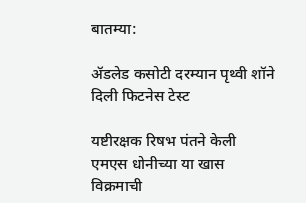बातम्या:

ॲडलेड कसोटी दरम्यान पृथ्वी शॉने दिली फिटनेस टेस्ट

यष्टीरक्षक रिषभ पंतने केली एमएस धोनीच्या या खास विक्रमाची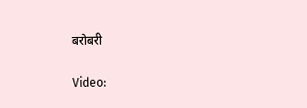बरोबरी

Video: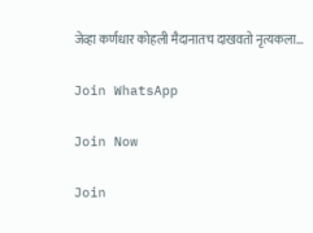जेव्हा कर्णधार कोहली मैदानातच दाखवतो नृत्यकला…

Join WhatsApp

Join Now

Join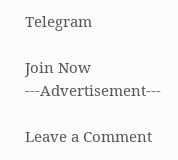Telegram

Join Now
---Advertisement---

Leave a Comment